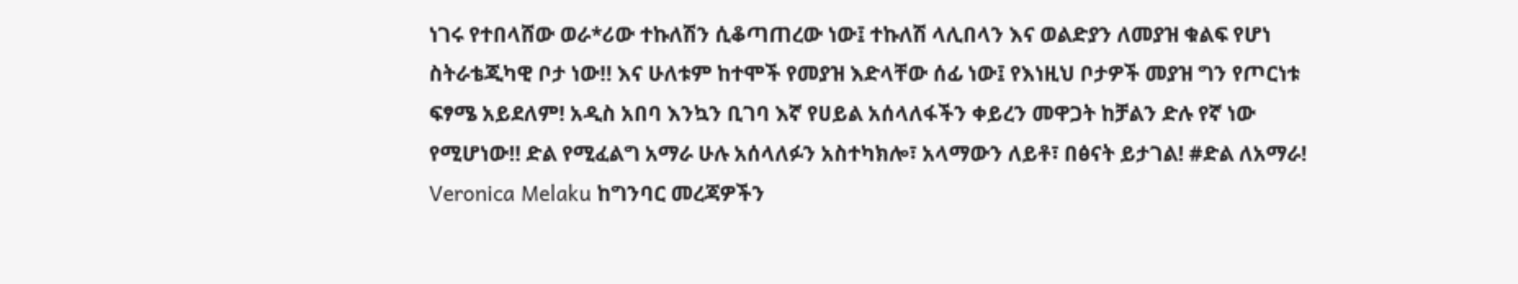ነገሩ የተበላሸው ወራ*ሪው ተኩለሽን ሲቆጣጠረው ነው፤ ተኩለሽ ላሊበላን እና ወልድያን ለመያዝ ቁልፍ የሆነ ስትራቴጂካዊ ቦታ ነው!! እና ሁለቱም ከተሞች የመያዝ እድላቸው ሰፊ ነው፤ የእነዚህ ቦታዎች መያዝ ግን የጦርነቱ ፍፃሜ አይደለም! አዲስ አበባ እንኳን ቢገባ እኛ የሀይል አሰላለፋችን ቀይረን መዋጋት ከቻልን ድሉ የኛ ነው የሚሆነው!! ድል የሚፈልግ አማራ ሁሉ አሰላለፉን አስተካክሎ፣ አላማውን ለይቶ፣ በፅናት ይታገል! #ድል ለአማራ! Veronica Melaku ከግንባር መረጃዎችን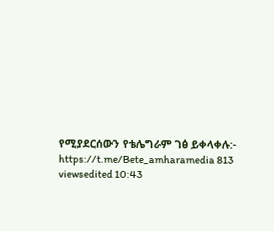የሚያደርሰውን የቴሌግራም ገፅ ይቀላቀሉ:- https://t.me/Bete_amharamedia 813 viewsedited 10:43